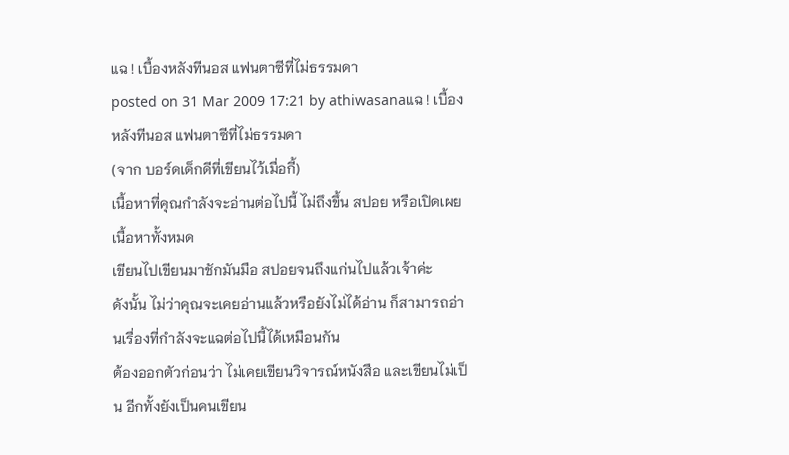แฉ ! เบื้องหลังทีนอส แฟนตาซีที่ไม่ธรรมดา
posted on 31 Mar 2009 17:21 by athiwasanaแฉ ! เบื้องหลังทีนอส แฟนตาซีที่ไม่ธรรมดา
(จาก บอร์ดเด็กดีที่เขียนไว้เมื่อกี้)
เนื้อหาที่คุณกำลังจะอ่านต่อไปนี้ ไม่ถึงขึ้น สปอย หรือเปิดเผยเนื้อหาทั้งหมด
เขียนไปเขียนมาชักมันมือ สปอยจนถึงแก่นไปแล้วเจ้าค่ะ
ดังนั้น ไม่ว่าคุณจะเคยอ่านแล้วหรือยังไม่ได้อ่าน ก็สามารถอ่านเรื่องที่กำลังจะแฉต่อไปนี้ได้เหมือนกัน
ต้องออกตัวก่อนว่า ไม่เคยเขียนวิจารณ์หนังสือ และเขียนไม่เป็น อีกทั้งยังเป็นคนเขียน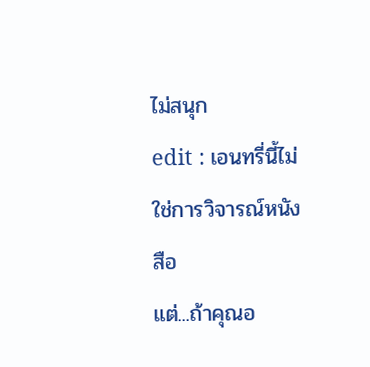ไม่สนุก
edit : เอนทรี่นี้ไม่ใช่การวิจารณ์หนังสือ
แต่...ถ้าคุณอ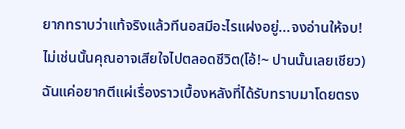ยากทราบว่าแท้จริงแล้วทีนอสมีอะไรแฝงอยู่...จงอ่านให้จบ!
ไม่เช่นนั้นคุณอาจเสียใจไปตลอดชีวิต(โอ้!~ ปานนั้นเลยเชียว)
ฉันแค่อยากตีแผ่เรื่องราวเบื้องหลังที่ได้รับทราบมาโดยตรง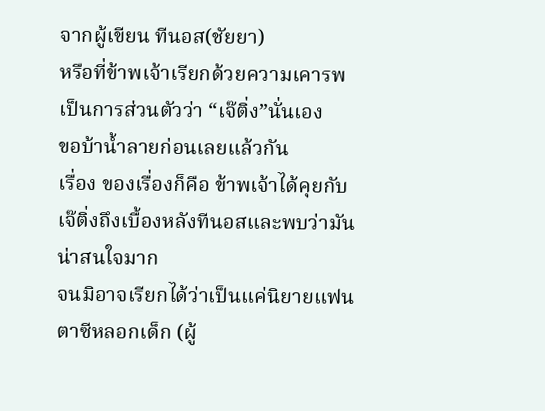จากผู้เขียน ทีนอส(ชัยยา)
หรือที่ข้าพเจ้าเรียกด้วยความเคารพเป็นการส่วนตัวว่า “เจ๊ติ่ง”นั่นเอง
ขอบ้าน้ำลายก่อนเลยแล้วกัน
เรื่อง ของเรื่องก็คือ ข้าพเจ้าได้คุยกับเจ๊ติ่งถึงเบื้องหลังทีนอสและพบว่ามันน่าสนใจมาก
จนมิอาจเรียกได้ว่าเป็นแค่นิยายแฟนตาซีหลอกเด็ก (ผู้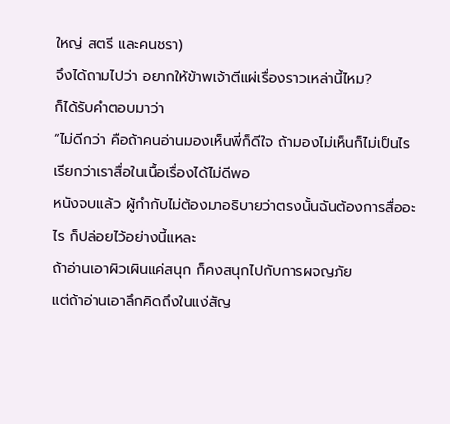ใหญ่ สตรี และคนชรา)
จึงได้ถามไปว่า อยากให้ข้าพเจ้าตีแผ่เรื่องราวเหล่านี้ไหม?
ก็ได้รับคำตอบมาว่า
“ไม่ดีกว่า คือถ้าคนอ่านมองเห็นพี่ก็ดีใจ ถ้ามองไม่เห็นก็ไม่เป็นไร เรียกว่าเราสื่อในเนื้อเรื่องได้ไม่ดีพอ
หนังจบแล้ว ผู้กำกับไม่ต้องมาอธิบายว่าตรงนั้นฉันต้องการสื่ออะไร ก็ปล่อยไว้อย่างนี้แหละ
ถ้าอ่านเอาผิวเผินแค่สนุก ก็คงสนุกไปกับการผจญภัย
แต่ถ้าอ่านเอาลึกคิดถึงในแง่สัญ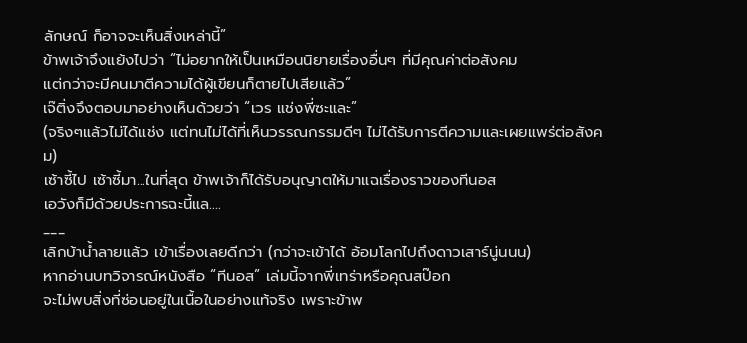ลักษณ์ ก็อาจจะเห็นสิ่งเหล่านี้”
ข้าพเจ้าจึงแย้งไปว่า “ไม่อยากให้เป็นเหมือนนิยายเรื่องอื่นๆ ที่มีคุณค่าต่อสังคม
แต่กว่าจะมีคนมาตีความได้ผู้เขียนก็ตายไปเสียแล้ว”
เจ๊ติ่งจึงตอบมาอย่างเห็นด้วยว่า “เวร แช่งพี่ซะและ”
(จริงๆแล้วไม่ได้แช่ง แต่ทนไม่ได้ที่เห็นวรรณกรรมดีๆ ไม่ได้รับการตีความและเผยแพร่ต่อสังคม)
เซ้าซี้ไป เซ้าซี้มา...ในที่สุด ข้าพเจ้าก็ได้รับอนุญาตให้มาแฉเรื่องราวของทีนอส
เอวังก็มีด้วยประการฉะนี้แล....
___
เลิกบ้าน้ำลายแล้ว เข้าเรื่องเลยดีกว่า (กว่าจะเข้าได้ อ้อมโลกไปถึงดาวเสาร์นู่นนน)
หากอ่านบทวิจารณ์หนังสือ “ทีนอส” เล่มนี้จากพี่เทร่าหรือคุณสป๊อก
จะไม่พบสิ่งที่ซ่อนอยู่ในเนื้อในอย่างแท้จริง เพราะข้าพ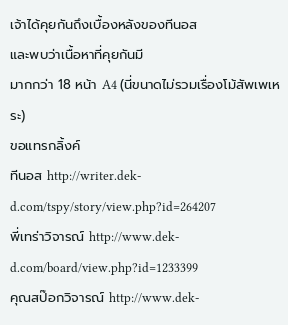เจ้าได้คุยกันถึงเบื้องหลังของทีนอส
และพบว่าเนื้อหาที่คุยกันมี
มากกว่า 18 หน้า A4 (นี่ขนาดไม่รวมเรื่องโม้สัพเพเหระ)
ขอแทรกลิ้งค์
ทีนอส http://writer.dek-d.com/tspy/story/view.php?id=264207
พี่เทร่าวิจารณ์ http://www.dek-d.com/board/view.php?id=1233399
คุณสป๊อกวิจารณ์ http://www.dek-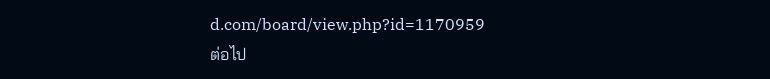d.com/board/view.php?id=1170959
ต่อไป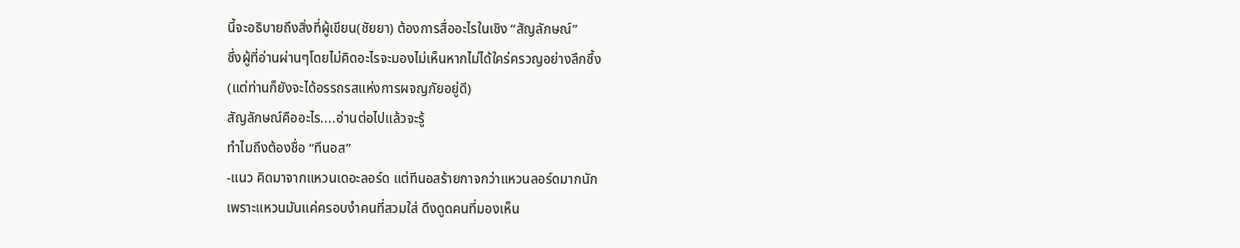นี้จะอธิบายถึงสิ่งที่ผู้เขียน(ชัยยา) ต้องการสื่ออะไรในเชิง “สัญลักษณ์”
ซึ่งผู้ที่อ่านผ่านๆโดยไม่คิดอะไรจะมองไม่เห็นหากไม่ได้ใคร่ครวญอย่างลึกซึ้ง
(แต่ท่านก็ยังจะได้อรรถรสแห่งการผจญภัยอยู่ดี)
สัญลักษณ์คืออะไร....อ่านต่อไปแล้วจะรู้
ทำไมถึงต้องชื่อ “ทีนอส”
-แนว คิดมาจากแหวนเดอะลอร์ด แต่ทีนอสร้ายกาจกว่าแหวนลอร์ดมากนัก
เพราะแหวนมันแค่ครอบงำคนที่สวมใส่ ดึงดูดคนที่มองเห็น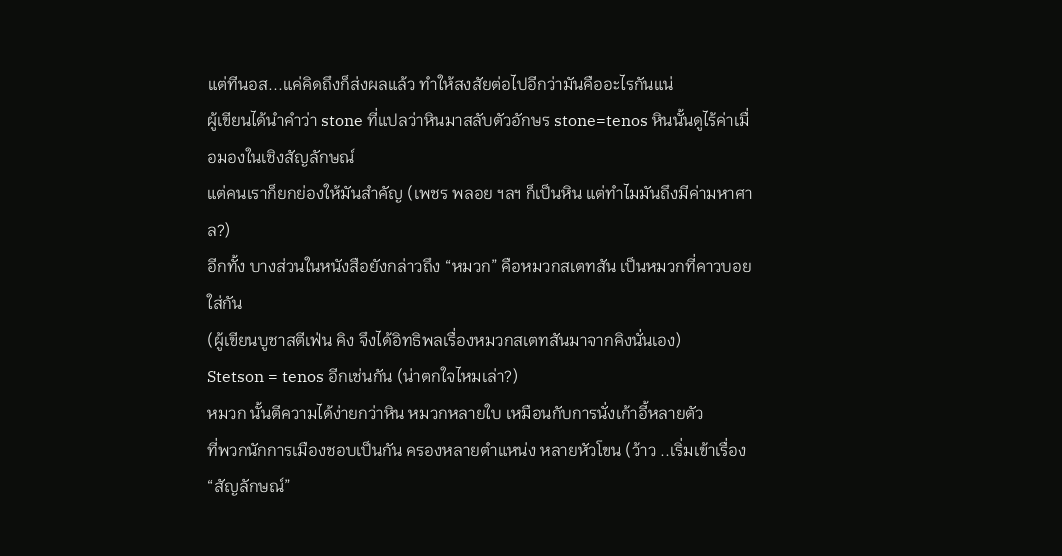แต่ทีนอส...แค่คิดถึงก็ส่งผลแล้ว ทำให้สงสัยต่อไปอีกว่ามันคืออะไรกันแน่
ผู้เขียนได้นำคำว่า stone ที่แปลว่าหินมาสลับตัวอักษร stone=tenos หินนั้นดูไร้ค่าเมื่อมองในเชิงสัญลักษณ์
แต่คนเราก็ยกย่องให้มันสำคัญ (เพชร พลอย ฯลฯ ก็เป็นหิน แต่ทำไมมันถึงมีค่ามหาศาล?)
อีกทั้ง บางส่วนในหนังสือยังกล่าวถึง “หมวก” คือหมวกสเตทสัน เป็นหมวกที่คาวบอยใส่กัน
(ผู้เขียนบูชาสตีเฟ่น คิง จึงได้อิทธิพลเรื่องหมวกสเตทสันมาจากคิงนั่นเอง)
Stetson = tenos อีกเช่นกัน (น่าตกใจไหมเล่า?)
หมวก นั้นตีความได้ง่ายกว่าหิน หมวกหลายใบ เหมือนกับการนั่งเก้าอี้หลายตัว
ที่พวกนักการเมืองชอบเป็นกัน ครองหลายตำแหน่ง หลายหัวโขน (ว้าว ..เริ่มเข้าเรื่อง “สัญลักษณ์”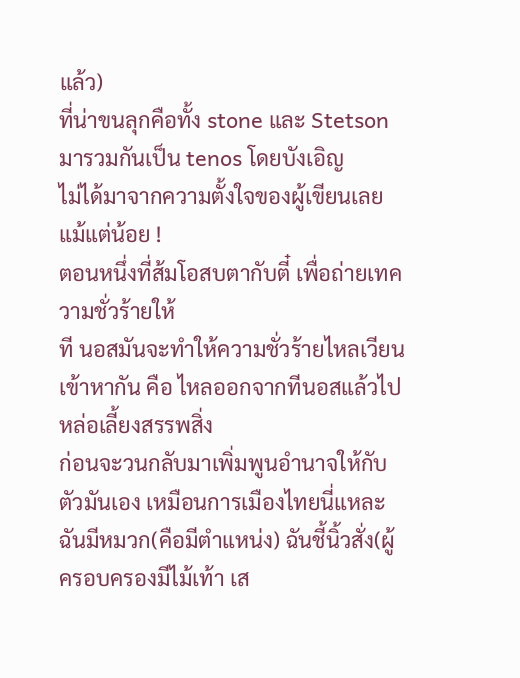แล้ว)
ที่น่าขนลุกคือทั้ง stone และ Stetson มารวมกันเป็น tenos โดยบังเอิญ
ไม่ได้มาจากความตั้งใจของผู้เขียนเลยแม้แต่น้อย !
ตอนหนึ่งที่ส้มโอสบตากับตี๋ เพื่อถ่ายเทความชั่วร้ายให้
ที นอสมันจะทำให้ความชั่วร้ายไหลเวียนเข้าหากัน คือ ไหลออกจากทีนอสแล้วไปหล่อเลี้ยงสรรพสิ่ง
ก่อนจะวนกลับมาเพิ่มพูนอำนาจให้กับตัวมันเอง เหมือนการเมืองไทยนี่แหละ
ฉันมีหมวก(คือมีตำแหน่ง) ฉันชี้นิ้วสั่ง(ผู้ครอบครองมีไม้เท้า เส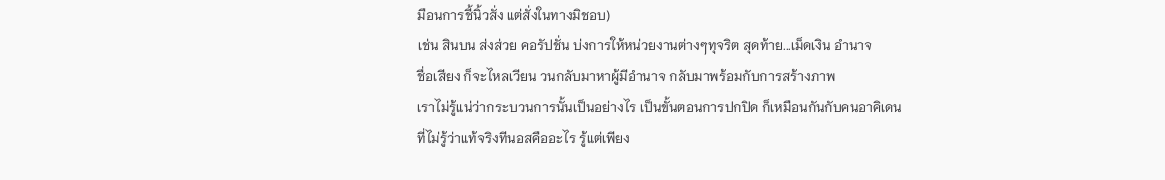มือนการชี้นิ้วสั่ง แต่สั่งในทางมิชอบ)
เช่น สินบน ส่งส่วย คอรัปชั่น บ่งการให้หน่วยงานต่างๆทุจริต สุดท้าย...เม็ดเงิน อำนาจ
ชื่อเสียง ก็จะไหลเวียน วนกลับมาหาผู้มีอำนาจ กลับมาพร้อมกับการสร้างภาพ
เราไม่รู้แน่ว่ากระบวนการนั้นเป็นอย่างไร เป็นขั้นตอนการปกปิด ก็เหมือนกันกับคนอาคิเดน
ที่ไม่รู้ว่าแท้จริงทีนอสคืออะไร รู้แต่เพียง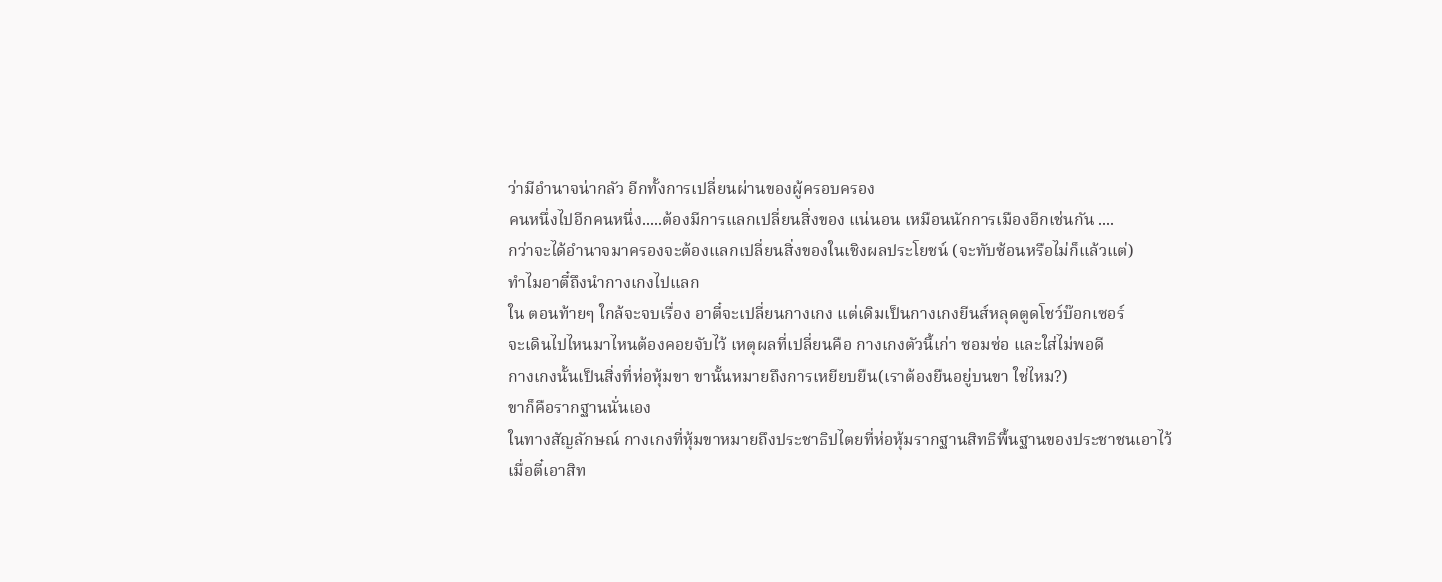ว่ามีอำนาจน่ากลัว อีกทั้งการเปลี่ยนผ่านของผู้ครอบครอง
คนหนึ่งไปอีกคนหนึ่ง.....ต้องมีการแลกเปลี่ยนสิ่งของ แน่นอน เหมือนนักการเมืองอีกเช่นกัน ....
กว่าจะได้อำนาจมาครองจะต้องแลกเปลี่ยนสิ่งของในเชิงผลประโยชน์ (จะทับซ้อนหรือไม่ก็แล้วแต่)
ทำไมอาตี๋ถึงนำกางเกงไปแลก
ใน ตอนท้ายๆ ใกล้จะจบเรื่อง อาตี๋จะเปลี่ยนกางเกง แต่เดิมเป็นกางเกงยีนส์หลุดตูดโชว์บ๊อกเซอร์
จะเดินไปไหนมาไหนต้องคอยจับไว้ เหตุผลที่เปลี่ยนคือ กางเกงตัวนี้เก่า ซอมซ่อ และใส่ไม่พอดี
กางเกงนั้นเป็นสิ่งที่ห่อหุ้มขา ขานั้นหมายถึงการเหยียบยืน(เราต้องยืนอยู่บนขา ใช่ไหม?)
ขาก็คือรากฐานนั่นเอง
ในทางสัญลักษณ์ กางเกงที่หุ้มขาหมายถึงประชาธิปไตยที่ห่อหุ้มรากฐานสิทธิพื้นฐานของประชาชนเอาไว้
เมื่อตี๋เอาสิท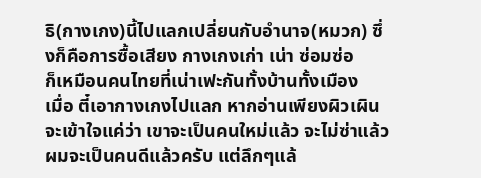ธิ(กางเกง)นี้ไปแลกเปลี่ยนกับอำนาจ(หมวก) ซึ่งก็คือการซื้อเสียง กางเกงเก่า เน่า ซ่อมซ่อ
ก็เหมือนคนไทยที่เน่าเฟะกันทั้งบ้านทั้งเมือง
เมื่อ ตี๋เอากางเกงไปแลก หากอ่านเพียงผิวเผินจะเข้าใจแค่ว่า เขาจะเป็นคนใหม่แล้ว จะไม่ซ่าแล้ว
ผมจะเป็นคนดีแล้วครับ แต่ลึกๆแล้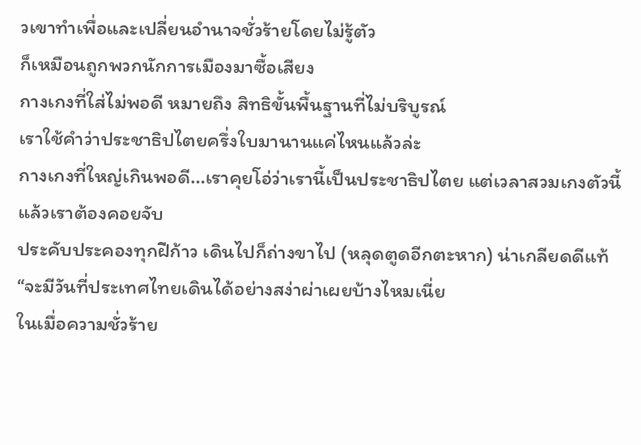วเขาทำเพื่อและเปลี่ยนอำนาจชั่วร้ายโดยไม่รู้ตัว
ก็เหมือนถูกพวกนักการเมืองมาซื้อเสียง
กางเกงที่ใส่ไม่พอดี หมายถึง สิทธิขั้นพื้นฐานที่ไม่บริบูรณ์
เราใช้คำว่าประชาธิปไตยครึ่งใบมานานแค่ไหนแล้วล่ะ
กางเกงที่ใหญ่เกินพอดี...เราคุยโอ่ว่าเรานี้เป็นประชาธิปไตย แต่เวลาสวมเกงตัวนี้แล้วเราต้องคอยจับ
ประคับประคองทุกฝีก้าว เดินไปก็ถ่างขาไป (หลุดตูดอีกตะหาก) น่าเกลียดดีแท้
“จะมีวันที่ประเทศไทยเดินได้อย่างสง่าผ่าเผยบ้างไหมเนี่ย
ในเมื่อความชั่วร้าย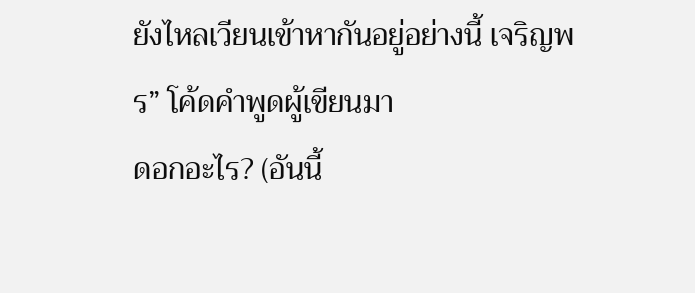ยังไหลเวียนเข้าหากันอยู่อย่างนี้ เจริญพร” โค้ดคำพูดผู้เขียนมา
ดอกอะไร? (อันนี้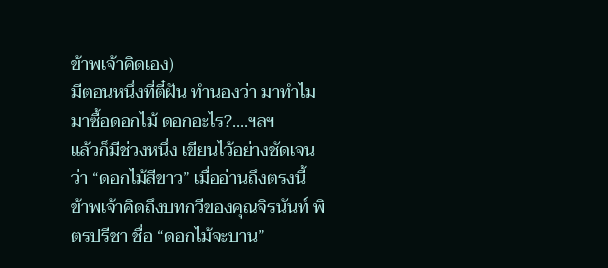ข้าพเจ้าคิดเอง)
มีตอนหนึ่งที่ตี๋ฝัน ทำนองว่า มาทำไม มาซื้อดอกไม้ ดอกอะไร?....ฯลฯ
แล้วก็มีช่วงหนึ่ง เขียนไว้อย่างชัดเจนว่า “ดอกไม้สีขาว” เมื่ออ่านถึงตรงนี้
ข้าพเจ้าคิดถึงบทกวีของคุณจิรนันท์ พิตรปรีชา ชื่อ “ดอกไม้จะบาน”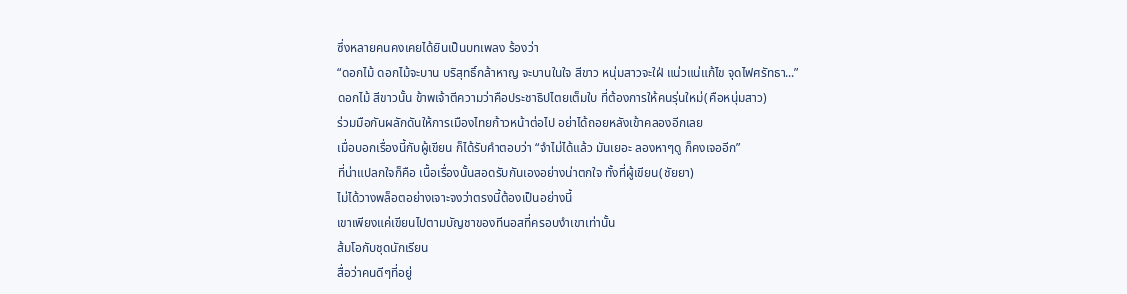ซึ่งหลายคนคงเคยได้ยินเป็นบทเพลง ร้องว่า
“ดอกไม้ ดอกไม้จะบาน บริสุทธิ์กล้าหาญ จะบานในใจ สีขาว หนุ่มสาวจะใฝ่ แน่วแน่แก้ไข จุดไฟศรัทธา...”
ดอกไม้ สีขาวนั้น ข้าพเจ้าตีความว่าคือประชาธิปไตยเต็มใบ ที่ต้องการให้คนรุ่นใหม่(คือหนุ่มสาว)
ร่วมมือกันผลักดันให้การเมืองไทยก้าวหน้าต่อไป อย่าได้ถอยหลังเข้าคลองอีกเลย
เมื่อบอกเรื่องนี้กับผู้เขียน ก็ได้รับคำตอบว่า “จำไม่ได้แล้ว มันเยอะ ลองหาๆดู ก็คงเจออีก”
ที่น่าแปลกใจก็คือ เนื้อเรื่องนั้นสอดรับกันเองอย่างน่าตกใจ ทั้งที่ผู้เขียน(ชัยยา)
ไม่ได้วางพล็อตอย่างเจาะจงว่าตรงนี้ต้องเป็นอย่างนี้
เขาเพียงแค่เขียนไปตามบัญชาของทีนอสที่ครอบงำเขาเท่านั้น
ส้มโอกับชุดนักเรียน
สื่อว่าคนดีๆที่อยู่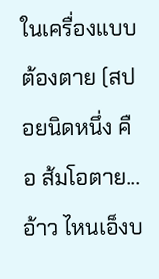ในเครื่องแบบ ต้องตาย (สปอยนิดหนึ่ง คือ ส้มโอตาย...อ้าว ไหนเอ็งบ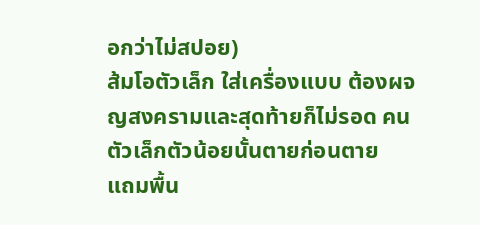อกว่าไม่สปอย)
ส้มโอตัวเล็ก ใส่เครื่องแบบ ต้องผจญสงครามและสุดท้ายก็ไม่รอด คนตัวเล็กตัวน้อยนั้นตายก่อนตาย
แถมพื้น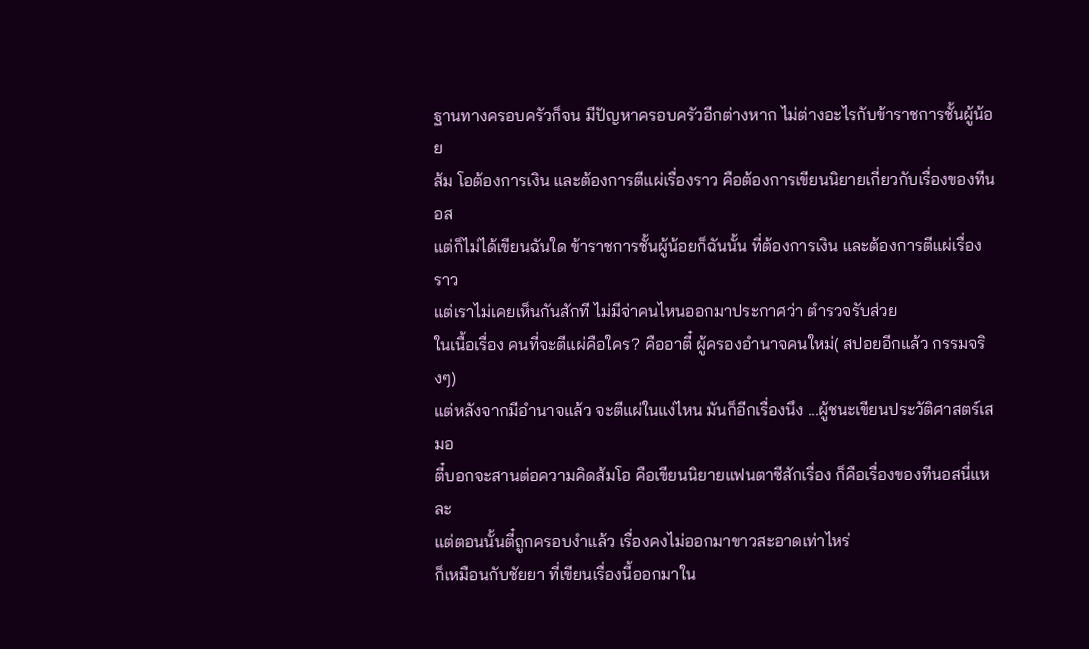ฐานทางครอบครัวก็จน มีปัญหาครอบครัวอีกต่างหาก ไม่ต่างอะไรกับข้าราชการชั้นผู้น้อย
ส้ม โอต้องการเงิน และต้องการตีแผ่เรื่องราว คือต้องการเขียนนิยายเกี่ยวกับเรื่องของทีนอส
แต่ก็ไม่ได้เขียนฉันใด ข้าราชการชั้นผู้น้อยก็ฉันนั้น ที่ต้องการเงิน และต้องการตีแผ่เรื่องราว
แต่เราไม่เคยเห็นกันสักที ไม่มีจ่าคนไหนออกมาประกาศว่า ตำรวจรับส่วย
ในเนื้อเรื่อง คนที่จะตีแผ่คือใคร? คืออาตี๋ ผู้ครองอำนาจคนใหม่( สปอยอีกแล้ว กรรมจริงๆ)
แต่หลังจากมีอำนาจแล้ว จะตีแผ่ในแง่ไหน มันก็อีกเรื่องนึง ...ผู้ชนะเขียนประวัติศาสตร์เสมอ
ตี๋บอกจะสานต่อความคิดส้มโอ คือเขียนนิยายแฟนตาซีสักเรื่อง ก็คือเรื่องของทีนอสนี่แหละ
แต่ตอนนั้นตี๋ถูกครอบงำแล้ว เรื่องคงไม่ออกมาขาวสะอาดเท่าไหร่
ก็เหมือนกับชัยยา ที่เขียนเรื่องนี้ออกมาใน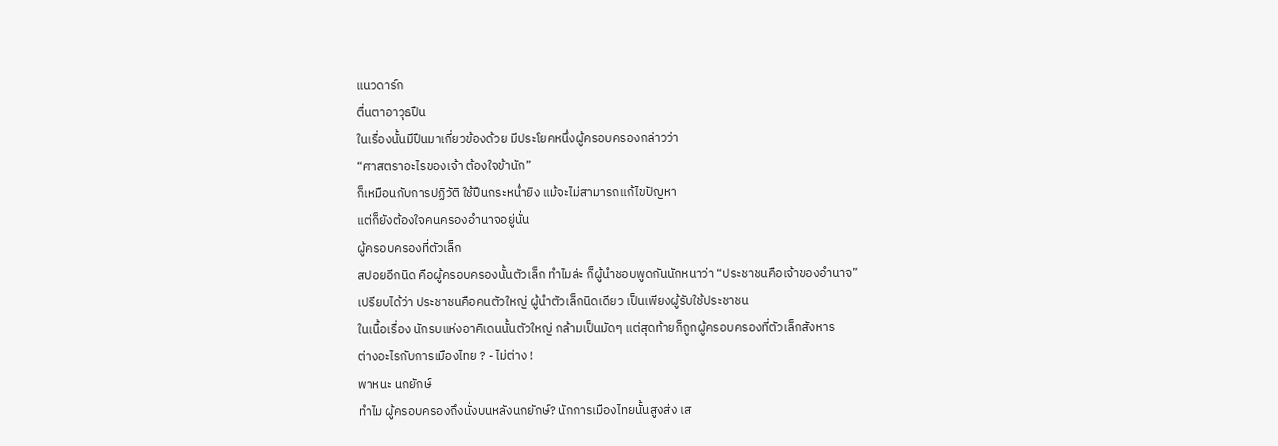แนวดาร์ก
ตื่นตาอาวุธปืน
ในเรื่องนั้นมีปืนมาเกี่ยวข้องด้วย มีประโยคหนึ่งผู้ครอบครองกล่าวว่า
“ศาสตราอะไรของเจ้า ต้องใจข้านัก”
ก็เหมือนกับการปฏิวัติ ใช้ปืนกระหน่ำยิง แม้จะไม่สามารถแก้ไขปัญหา
แต่ก็ยังต้องใจคนครองอำนาจอยู่นั่น
ผู้ครอบครองที่ตัวเล็ก
สปอยอีกนิด คือผู้ครอบครองนั้นตัวเล็ก ทำไมล่ะ ก็ผู้นำชอบพูดกันนักหนาว่า “ประชาชนคือเจ้าของอำนาจ”
เปรียบได้ว่า ประชาชนคือคนตัวใหญ่ ผู้นำตัวเล็กนิดเดียว เป็นเพียงผู้รับใช้ประชาชน
ในเนื้อเรื่อง นักรบแห่งอาคิเดนนั้นตัวใหญ่ กล้ามเป็นมัดๆ แต่สุดท้ายก็ถูกผู้ครอบครองที่ตัวเล็กสังหาร
ต่างอะไรกับการเมืองไทย ? - ไม่ต่าง !
พาหนะ นกยักษ์
ทำไม ผู้ครอบครองถึงนั่งบนหลังนกยักษ์? นักการเมืองไทยนั้นสูงส่ง เส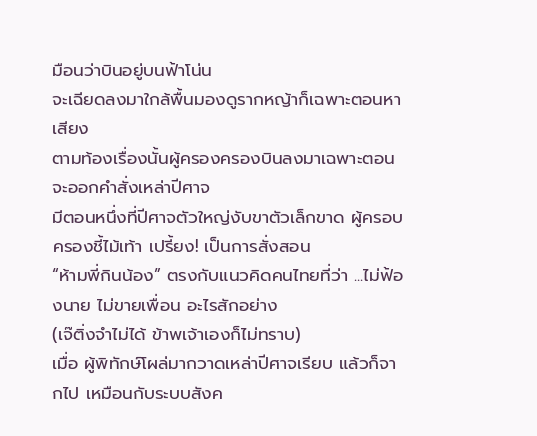มือนว่าบินอยู่บนฟ้าโน่น
จะเฉียดลงมาใกล้พื้นมองดูรากหญ้าก็เฉพาะตอนหาเสียง
ตามท้องเรื่องนั้นผู้ครองครองบินลงมาเฉพาะตอนจะออกคำสั่งเหล่าปีศาจ
มีตอนหนึ่งที่ปีศาจตัวใหญ่งับขาตัวเล็กขาด ผู้ครอบครองชี้ไม้เท้า เปรี้ยง! เป็นการสั่งสอน
“ห้ามพี่กินน้อง” ตรงกับแนวคิดคนไทยที่ว่า ...ไม่ฟ้องนาย ไม่ขายเพื่อน อะไรสักอย่าง
(เจ๊ติ่งจำไม่ได้ ข้าพเจ้าเองก็ไม่ทราบ)
เมื่อ ผู้พิทักษ์โผล่มากวาดเหล่าปีศาจเรียบ แล้วก็จากไป เหมือนกับระบบสังค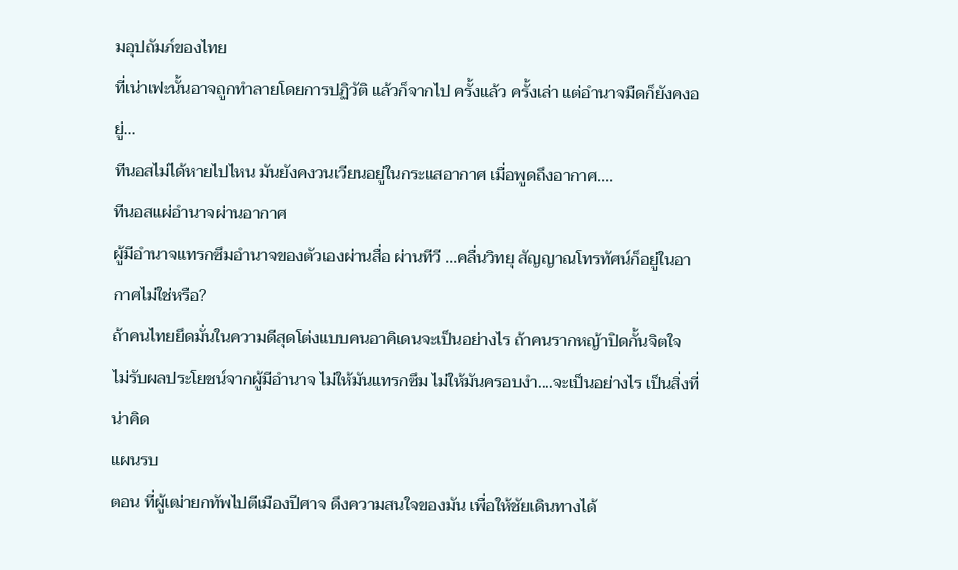มอุปถัมภ์ของไทย
ที่เน่าเฟะนั้นอาจถูกทำลายโดยการปฏิวัติ แล้วก็จากไป ครั้งแล้ว ครั้งเล่า แต่อำนาจมืดก็ยังคงอยู่...
ทีนอสไม่ได้หายไปไหน มันยังคงวนเวียนอยู่ในกระแสอากาศ เมื่อพูดถึงอากาศ....
ทีนอสแผ่อำนาจผ่านอากาศ
ผู้มีอำนาจแทรกซึมอำนาจของตัวเองผ่านสื่อ ผ่านทีวี ...คลื่นวิทยุ สัญญาณโทรทัศน์ก็อยู่ในอากาศไม่ใช่หรือ?
ถ้าคนไทยยึดมั่นในความดีสุดโต่งแบบคนอาคิเดนจะเป็นอย่างไร ถ้าคนรากหญ้าปิดกั้นจิตใจ
ไม่รับผลประโยชน์จากผู้มีอำนาจ ไม่ให้มันแทรกซึม ไม่ให้มันครอบงำ....จะเป็นอย่างไร เป็นสิ่งที่น่าคิด
แผนรบ
ตอน ที่ผู้เฒ่ายกทัพไปตีเมืองปีศาจ ดึงความสนใจของมัน เพื่อให้ชัยเดินทางได้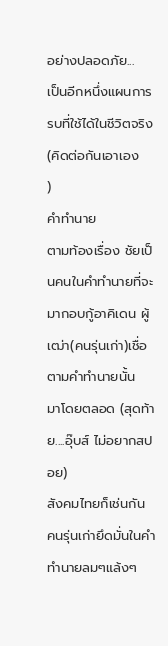อย่างปลอดภัย...
เป็นอีกหนึ่งแผนการรบที่ใช้ได้ในชีวิตจริง (คิดต่อกันเอาเอง
)
คำทำนาย
ตามท้องเรื่อง ชัยเป็นคนในคำทำนายที่จะมากอบกู้อาคิเดน ผู้เฒ่า(คนรุ่นเก่า)เชื่อตามคำทำนายนั้น
มาโดยตลอด (สุดท้าย....อุ๊บส์ ไม่อยากสปอย)
สังคมไทยก็เช่นกัน คนรุ่นเก่ายึดมั่นในคำทำนายลมๆแล้งๆ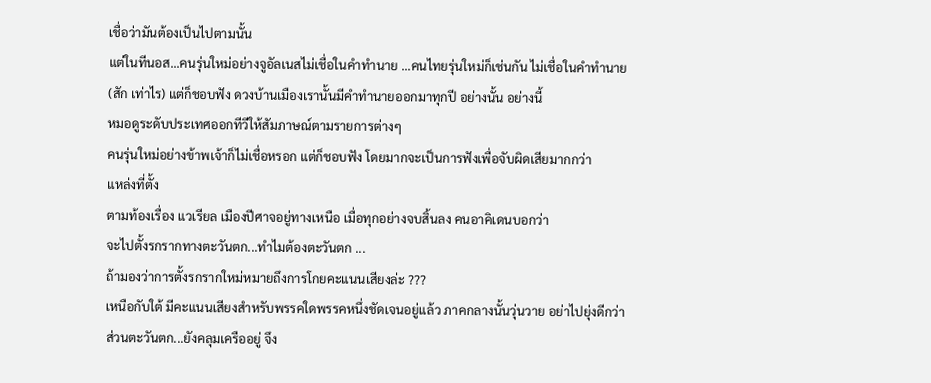เชื่อว่ามันต้องเป็นไปตามนั้น
แต่ในทีนอส...คนรุ่นใหม่อย่างจูอัลเนสไม่เชื่อในคำทำนาย ...คนไทยรุ่นใหม่ก็เช่นกัน ไม่เชื่อในคำทำนาย
(สัก เท่าไร) แต่ก็ชอบฟัง ดวงบ้านเมืองเรานั้นมีคำทำนายออกมาทุกปี อย่างนั้น อย่างนี้
หมอดูระดับประเทศออกทีวีให้สัมภาษณ์ตามรายการต่างๆ
คนรุ่นใหม่อย่างข้าพเจ้าก็ไม่เชื่อหรอก แต่ก็ชอบฟัง โดยมากจะเป็นการฟังเพื่อจับผิดเสียมากกว่า
แหล่งที่ตั้ง
ตามท้องเรื่อง แวเรียล เมืองปีศาจอยู่ทางเหนือ เมื่อทุกอย่างจบสิ้นลง คนอาคิเดนบอกว่า
จะไปตั้งรกรากทางตะวันตก...ทำไมต้องตะวันตก ...
ถ้ามองว่าการตั้งรกรากใหม่หมายถึงการโกยคะแนนเสียงล่ะ ???
เหนือกับใต้ มีคะแนนเสียงสำหรับพรรคใดพรรคหนึ่งชัดเจนอยู่แล้ว ภาคกลางนั้นวุ่นวาย อย่าไปยุ่งดีกว่า
ส่วนตะวันตก...ยังคลุมเครืออยู่ จึง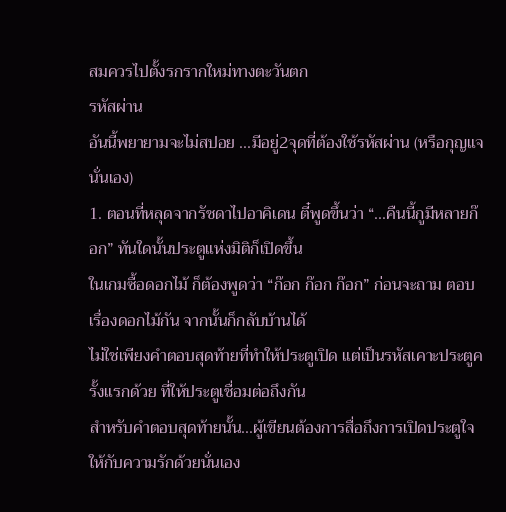สมควรไปตั้งรกรากใหม่ทางตะวันตก
รหัสผ่าน
อันนี้พยายามจะไม่สปอย ...มีอยู่2จุดที่ต้องใช้รหัสผ่าน (หรือกุญแจนั่นเอง)
1. ตอนที่หลุดจากรัชดาไปอาคิเดน ตี๋พูดขึ้นว่า “...คืนนี้กูมีหลายก๊อก” ทันใดนั้นประตูแห่งมิติก็เปิดขึ้น
ในเกมซื้อดอกไม้ ก็ต้องพูดว่า “ก๊อก ก๊อก ก๊อก” ก่อนจะถาม ตอบเรื่องดอกไม้กัน จากนั้นก็กลับบ้านได้
ไม่ใช่เพียงคำตอบสุดท้ายที่ทำให้ประตูเปิด แต่เป็นรหัสเคาะประตูครั้งแรกด้วย ที่ให้ประตูเชื่อมต่อถึงกัน
สำหรับคำตอบสุดท้ายนั้น...ผู้เขียนต้องการสื่อถึงการเปิดประตูใจให้กับความรักด้วยนั่นเอง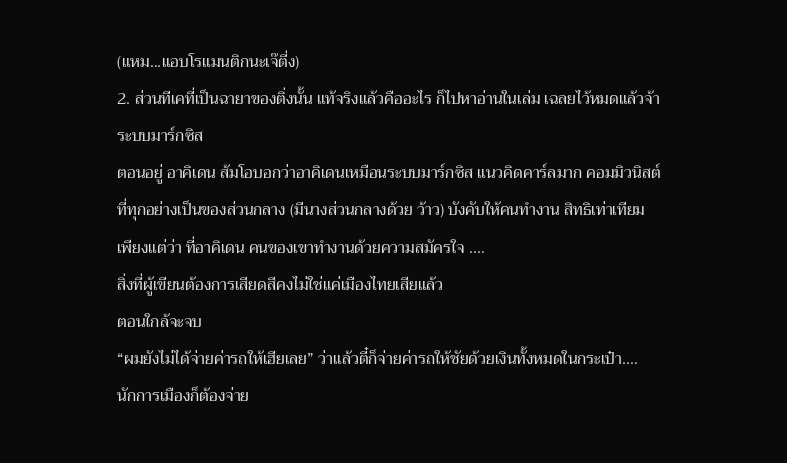(แหม...แอบโรแมนติกนะเจ๊ตี่ง)
2. ส่วนทีเคที่เป็นฉายาของติ่งนั้น แท้จริงแล้วคืออะไร ก็ไปหาอ่านในเล่ม เฉลยไว้หมดแล้วจ้า
ระบบมาร์กซิส
ตอนอยู่ อาคิเดน ส้มโอบอกว่าอาคิเดนเหมือนระบบมาร์กซิส แนวคิดคาร์ลมาก คอมมิวนิสต์
ที่ทุกอย่างเป็นของส่วนกลาง (มีนางส่วนกลางด้วย ว้าว) บังคับให้คนทำงาน สิทธิเท่าเทียม
เพียงแต่ว่า ที่อาคิเดน คนของเขาทำงานด้วยความสมัครใจ ....
สิ่งที่ผู้เขียนต้องการเสียดสีคงไม่ใช่แค่เมืองไทยเสียแล้ว
ตอนใกล้จะจบ
“ผมยังไม่ได้จ่ายค่ารถให้เฮียเลย” ว่าแล้วตี๋ก็จ่ายค่ารถให้ชัยด้วยเงินทั้งหมดในกระเป๋า....
นักการเมืองก็ต้องจ่าย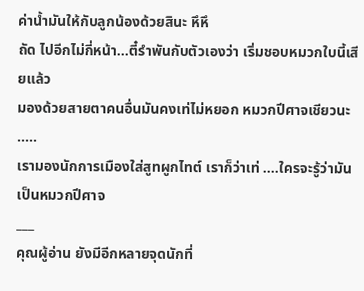ค่าน้ำมันให้กับลูกน้องด้วยสินะ หึหึ
ถัด ไปอีกไม่กี่หน้า...ตี๋รำพันกับตัวเองว่า เริ่มชอบหมวกใบนี้เสียแล้ว
มองด้วยสายตาคนอื่นมันคงเท่ไม่หยอก หมวกปีศาจเชียวนะ .....
เรามองนักการเมืองใส่สูทผูกไทต์ เราก็ว่าเท่ ....ใครจะรู้ว่ามันเป็นหมวกปีศาจ
___
คุณผู้อ่าน ยังมีอีกหลายจุดนักที่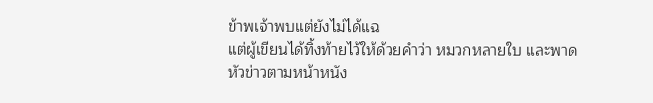ข้าพเจ้าพบแต่ยังไม่ได้แฉ
แต่ผู้เขียนได้ทิ้งท้ายไว้ให้ด้วยคำว่า หมวกหลายใบ และพาดหัวข่าวตามหน้าหนัง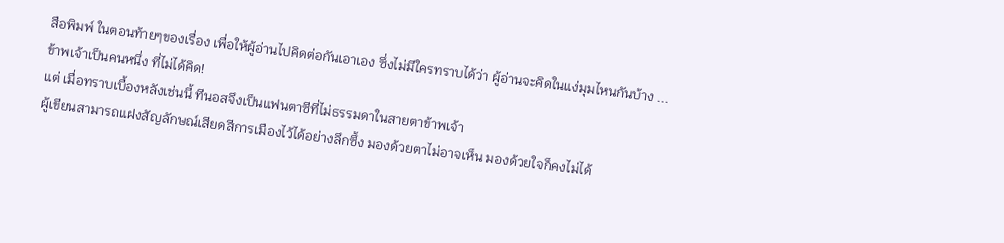สือพิมพ์ ในตอนท้ายๆของเรื่อง เพื่อให้ผู้อ่านไปคิดต่อกันเอาเอง ซึ่งไม่มีใครทราบได้ว่า ผู้อ่านจะคิดในแง่มุมไหนกันบ้าง ...
ข้าพเจ้าเป็นคนหนึ่ง ที่ไม่ได้คิด!
แต่ เมื่อทราบเบื้องหลังเช่นนี้ ทีนอสจึงเป็นแฟนตาซีที่ไม่ธรรมดาในสายตาข้าพเจ้า
ผู้เขียนสามารถแฝงสัญลักษณ์เสียดสีการเมืองไว้ได้อย่างลึกซึ้ง มองด้วยตาไม่อาจเห็น มองด้วยใจก็คงไม่ได้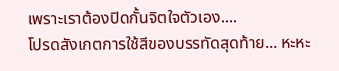เพราะเราต้องปิดกั้นจิตใจตัวเอง....
โปรดสังเกตการใช้สีของบรรทัดสุดท้าย... หะหะ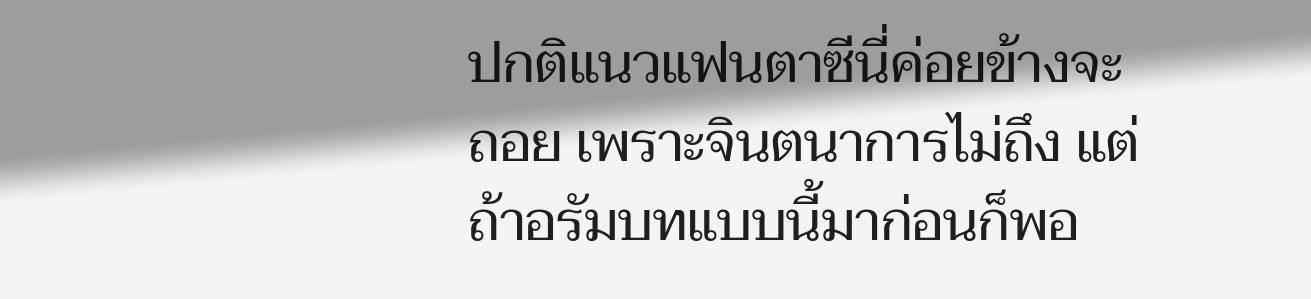ปกติแนวแฟนตาซีนี่ค่อยข้างจะถอย เพราะจินตนาการไม่ถึง แต่ถ้าอรัมบทแบบนี้มาก่อนก็พอ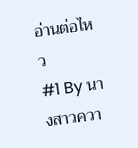อ่านต่อไหว
#1 By นางสาวควา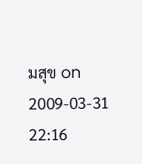มสุข on 2009-03-31 22:16